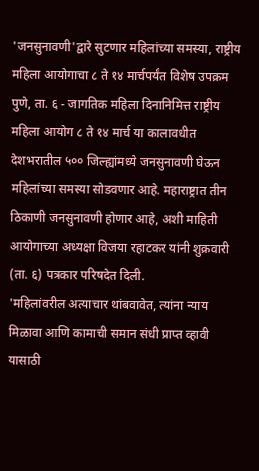'जनसुनावणी'द्वारे सुटणार महिलांच्या समस्या, राष्ट्रीय महिला आयोगाचा ८ ते १४ मार्चपर्यंत विशेष उपक्रम
पुणे, ता. ६ - जागतिक महिला दिनानिमित्त राष्ट्रीय महिला आयोग ८ ते १४ मार्च या कालावधीत देशभरातील ५०० जिल्ह्यांमध्ये जनसुनावणी घेऊन महिलांच्या समस्या सोडवणार आहे. महाराष्ट्रात तीन ठिकाणी जनसुनावणी होणार आहे, अशी माहिती आयोगाच्या अध्यक्षा विजया रहाटकर यांनी शुक्रवारी (ता. ६) पत्रकार परिषदेत दिली.
'महिलांवरील अत्याचार थांबवावेत, त्यांना न्याय मिळावा आणि कामाची समान संधी प्राप्त व्हावी यासाठी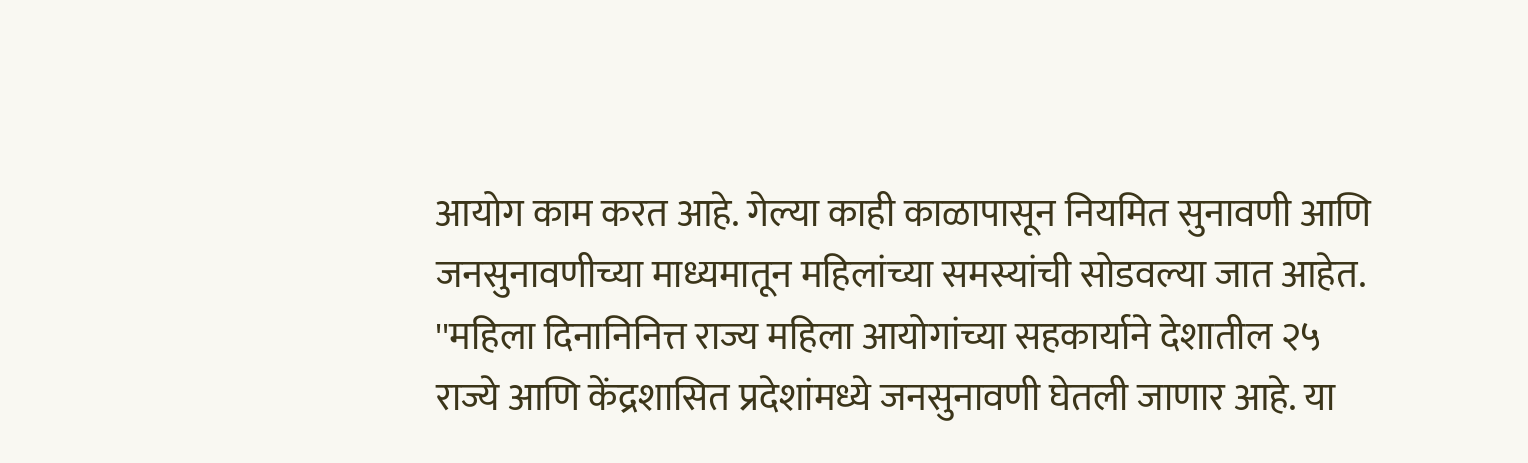आयोग काम करत आहे. गेल्या काही काळापासून नियमित सुनावणी आणि जनसुनावणीच्या माध्यमातून महिलांच्या समस्यांची सोडवल्या जात आहेत.
''महिला दिनानिनित्त राज्य महिला आयोगांच्या सहकार्याने देशातील २५ राज्ये आणि केंद्रशासित प्रदेशांमध्ये जनसुनावणी घेतली जाणार आहे. या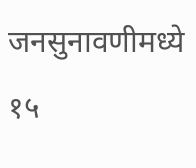जनसुनावणीमध्ये १५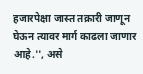हजारपेक्षा जास्त तक्रारी जाणून घेऊन त्यावर मार्ग काढला जाणार आहे.'', असे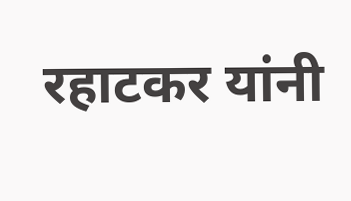रहाटकर यांनी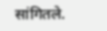सांगितले.